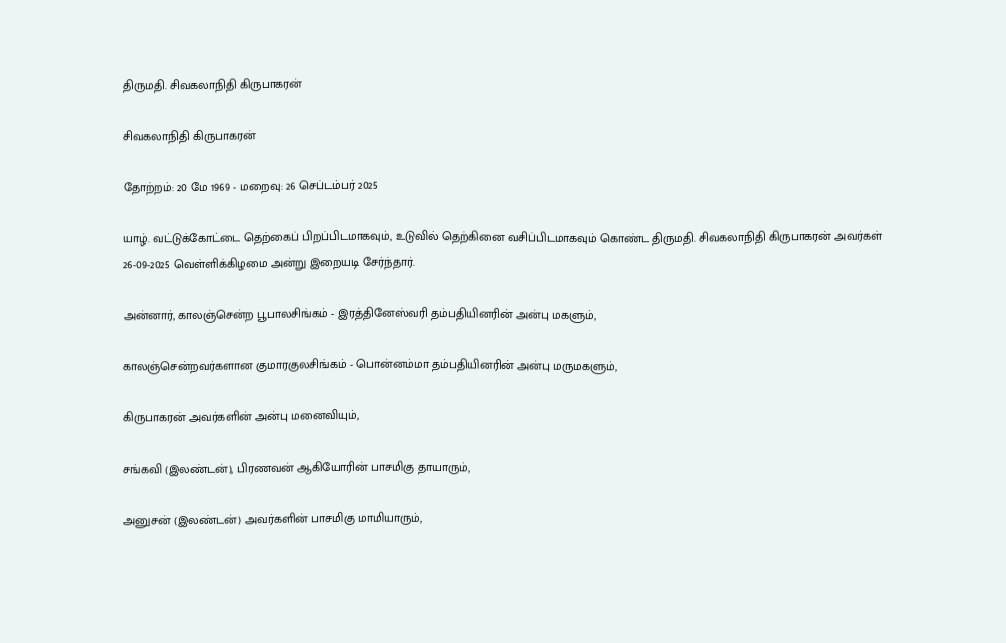திருமதி. சிவகலாநிதி கிருபாகரன்

சிவகலாநிதி கிருபாகரன்

தோற்றம்: 20 மே 1969 - மறைவு: 26 செப்டம்பர் 2025

யாழ். வட்டுக்கோட்டை தெற்கைப் பிறப்பிடமாகவும், உடுவில் தெற்கினை வசிப்பிடமாகவும் கொண்ட திருமதி. சிவகலாநிதி கிருபாகரன் அவர்கள் 26-09-2025 வெள்ளிக்கிழமை அன்று இறையடி சேர்ந்தார்.

அன்னார், காலஞ்சென்ற பூபாலசிங்கம் - இரத்தினேஸ்வரி தம்பதியினரின் அன்பு மகளும்,

காலஞ்சென்றவர்களான குமாரகுலசிங்கம் - பொன்னம்மா தம்பதியினரின் அன்பு மருமகளும்,

கிருபாகரன் அவர்களின் அன்பு மனைவியும்,

சங்கவி (இலண்டன்), பிரணவன் ஆகியோரின் பாசமிகு தாயாரும்,

அனுசன் (இலண்டன்) அவர்களின் பாசமிகு மாமியாரும்,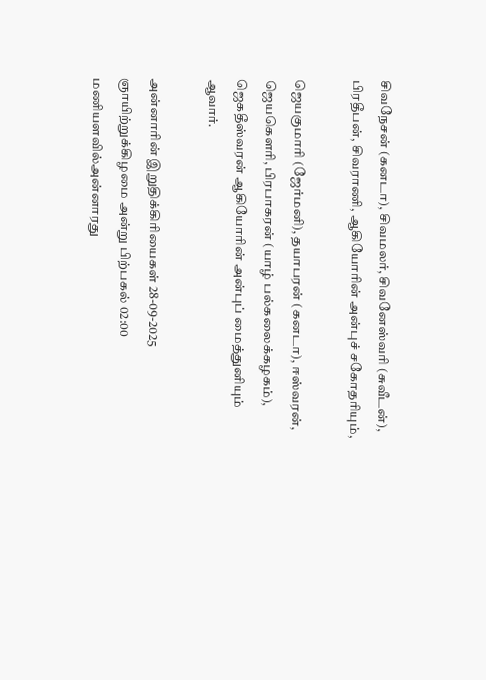சிவநேசன் (கனடா), சிவமலர், சிவனேஸ்வரி (சுவீடன்), பிரதீபன், சிவராணி, ஆகியோரின் அன்புச் சகோதரியும்,

ஜெயகுமாரி (ஜேர்மனி), தயாபரன் (கனடா), ஈஸ்வரன், ஜெயகெளரி, பிரபாகரன் (யாழ் பல்கலைக்கழகம்), ஜெகதீஸ்வரன் ஆகியோரின் அன்புப் மைத்துனியும் ஆவார்.

அன்னாரின் இறுதிக்கிரியைகள் 28-09-2025 ஞாயிற்றுக்கிழமை அன்று பிற்பகல் 02:00 மணியளவில்அன்னாரது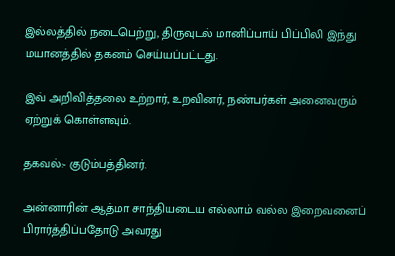இல்லத்தில் நடைபெற்று, திருவுடல் மானிப்பாய் பிப்பிலி இந்து மயானத்தில் தகனம் செய்யப்பட்டது.

இவ் அறிவித்தலை உற்றார், உறவினர், நண்பர்கள் அனைவரும் ஏற்றுக் கொள்ளவும்.

தகவல்:- குடும்பத்தினர்.

அன்னாரின் ஆத்மா சாந்தியடைய எல்லாம் வல்ல இறைவனைப்  பிரார்த்திப்பதோடு அவரது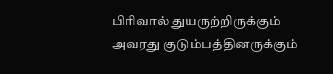பிரிவால் துயருற்றிருக்கும் அவரது குடும்பத்தினருக்கும்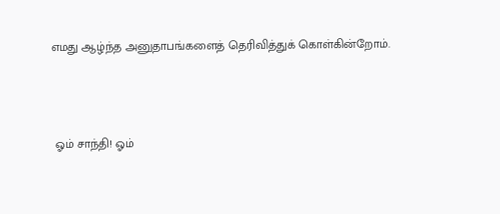எமது ஆழ்ந்த அனுதாபங்களைத் தெரிவித்துக் கொள்கின்றோம்.



 ஓம் சாந்தி! ஓம்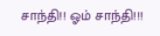சாந்தி!! ஓம் சாந்தி!!!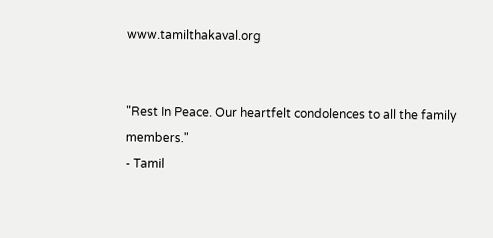www.tamilthakaval.org


"Rest In Peace. Our heartfelt condolences to all the family members."
- Tamil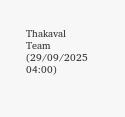Thakaval Team (29/09/2025 04:00)